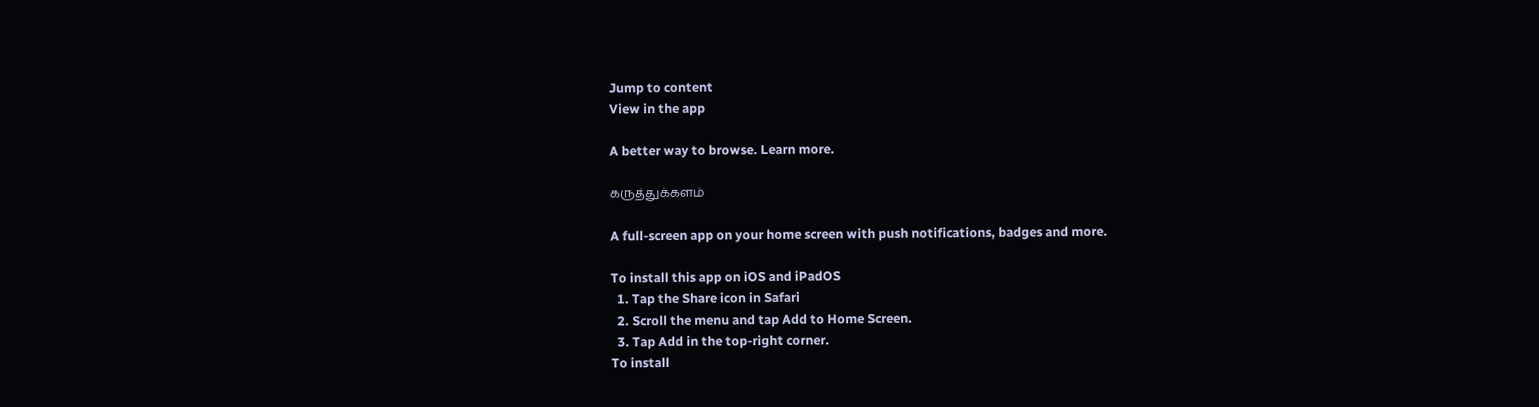Jump to content
View in the app

A better way to browse. Learn more.

கருத்துக்களம்

A full-screen app on your home screen with push notifications, badges and more.

To install this app on iOS and iPadOS
  1. Tap the Share icon in Safari
  2. Scroll the menu and tap Add to Home Screen.
  3. Tap Add in the top-right corner.
To install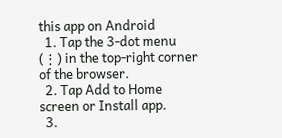this app on Android
  1. Tap the 3-dot menu (⋮) in the top-right corner of the browser.
  2. Tap Add to Home screen or Install app.
  3.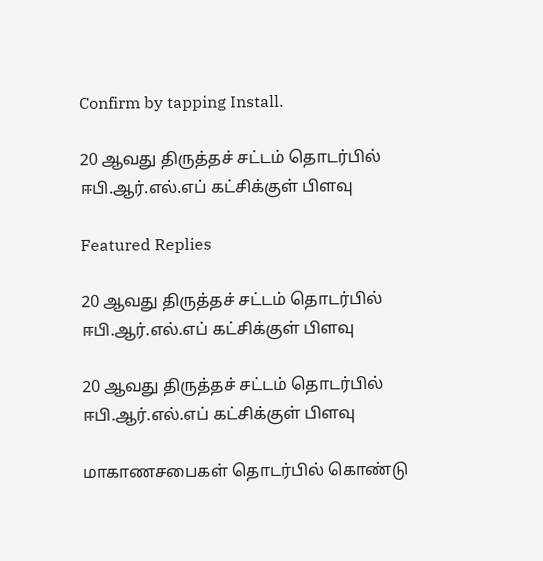Confirm by tapping Install.

20 ஆவது திருத்தச் சட்டம் தொடர்பில் ஈபி.ஆர்.எல்.எப் கட்சிக்குள் பிளவு

Featured Replies

20 ஆவது திருத்தச் சட்டம் தொடர்பில் ஈபி.ஆர்.எல்.எப் கட்சிக்குள் பிளவு

20 ஆவது திருத்தச் சட்டம் தொடர்பில் ஈபி.ஆர்.எல்.எப் கட்சிக்குள் பிளவு

மாகாணசபைகள் தொடர்பில் கொண்டு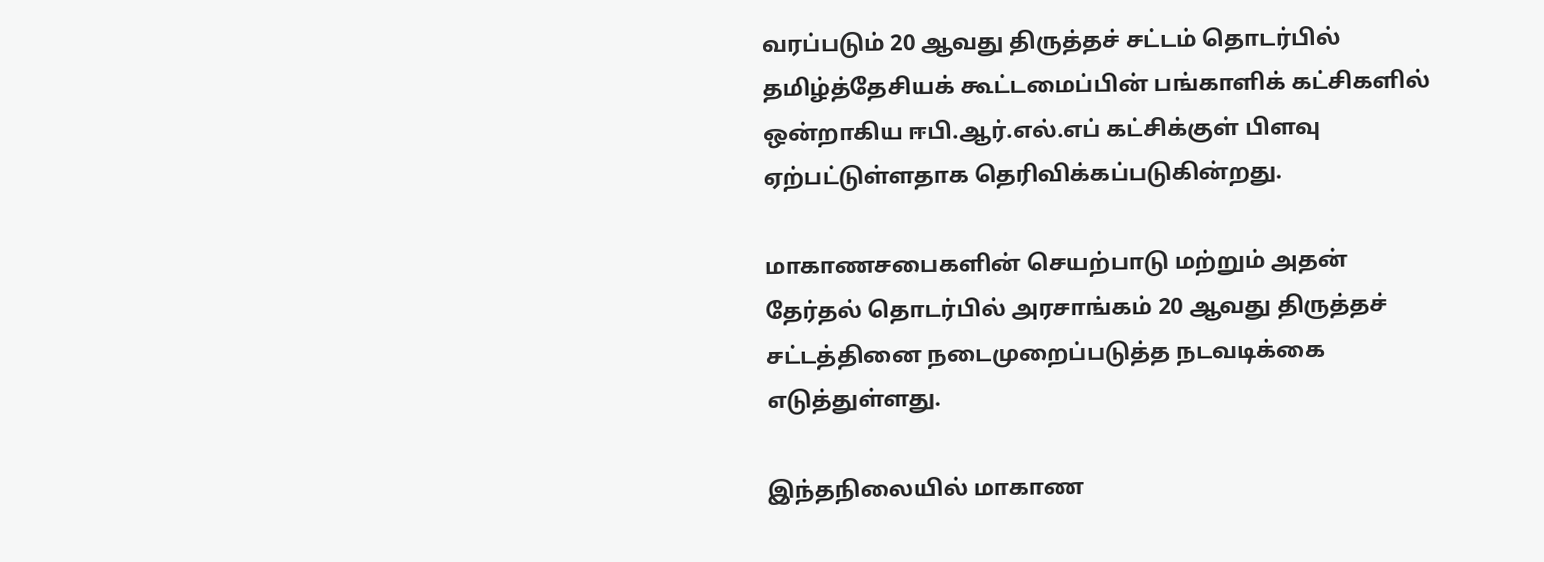வரப்படும் 20 ஆவது திருத்தச் சட்டம் தொடர்பில் தமிழ்த்தேசியக் கூட்டமைப்பின் பங்காளிக் கட்சிகளில் ஒன்றாகிய ஈபி.ஆர்.எல்.எப் கட்சிக்குள் பிளவு ஏற்பட்டுள்ளதாக தெரிவிக்கப்படுகின்றது.

மாகாணசபைகளின் செயற்பாடு மற்றும் அதன் தேர்தல் தொடர்பில் அரசாங்கம் 20 ஆவது திருத்தச் சட்டத்தினை நடைமுறைப்படுத்த நடவடிக்கை எடுத்துள்ளது.

இந்தநிலையில் மாகாண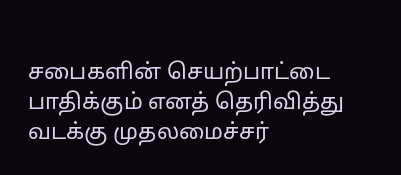சபைகளின் செயற்பாட்டை பாதிக்கும் எனத் தெரிவித்து வடக்கு முதலமைச்சர்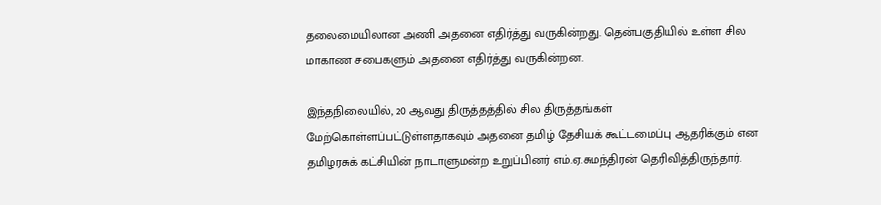தலைமையிலான அணி அதனை எதிர்த்து வருகின்றது. தென்பகுதியில் உள்ள சில மாகாண சபைகளும் அதனை எதிர்த்து வருகின்றன.

இந்தநிலையில், 20 ஆவது திருத்தத்தில் சில திருத்தங்கள் மேற்கொள்ளப்பட்டுள்ளதாகவும் அதனை தமிழ் தேசியக் கூட்டமைப்பு ஆதரிக்கும் என தமிழரசுக் கட்சியின் நாடாளுமன்ற உறுப்பினர் எம்.ஏ.சுமந்திரன் தெரிவித்திருந்தார்.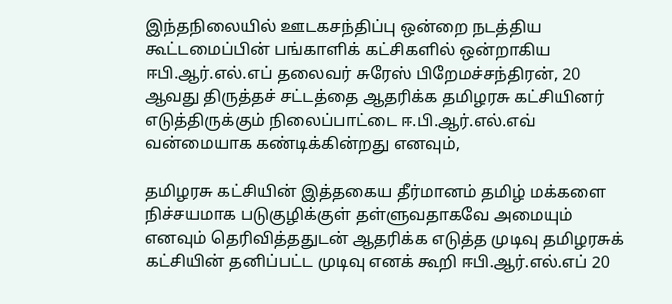இந்தநிலையில் ஊடகசந்திப்பு ஒன்றை நடத்திய கூட்டமைப்பின் பங்காளிக் கட்சிகளில் ஒன்றாகிய ஈபி.ஆர்.எல்.எப் தலைவர் சுரேஸ் பிறேமச்சந்திரன், 20 ஆவது திருத்தச் சட்டத்தை ஆதரிக்க தமிழரசு கட்சியினர் எடுத்திருக்கும் நிலைப்பாட்டை ஈ.பி.ஆர்.எல்.எவ் வன்மையாக கண்டிக்கின்றது எனவும்,

தமிழரசு கட்சியின் இத்தகைய தீர்மானம் தமிழ் மக்களை நிச்சயமாக படுகுழிக்குள் தள்ளுவதாகவே அமையும் எனவும் தெரிவித்ததுடன் ஆதரிக்க எடுத்த முடிவு தமிழரசுக் கட்சியின் தனிப்பட்ட முடிவு எனக் கூறி ஈபி.ஆர்.எல்.எப் 20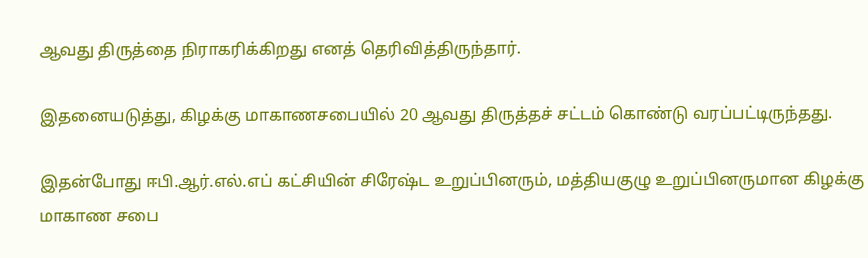ஆவது திருத்தை நிராகரிக்கிறது எனத் தெரிவித்திருந்தார்.

இதனையடுத்து, கிழக்கு மாகாணசபையில் 20 ஆவது திருத்தச் சட்டம் கொண்டு வரப்பட்டிருந்தது.

இதன்போது ஈபி.ஆர்.எல்.எப் கட்சியின் சிரேஷ்ட உறுப்பினரும், மத்தியகுழு உறுப்பினருமான கிழக்கு மாகாண சபை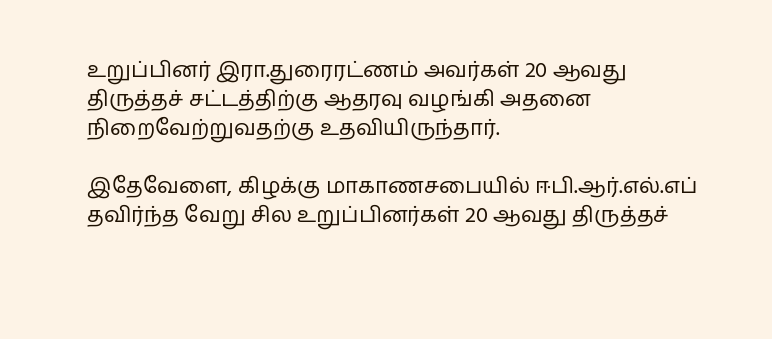உறுப்பினர் இரா.துரைரட்ணம் அவர்கள் 20 ஆவது திருத்தச் சட்டத்திற்கு ஆதரவு வழங்கி அதனை நிறைவேற்றுவதற்கு உதவியிருந்தார்.

இதேவேளை, கிழக்கு மாகாணசபையில் ஈபி.ஆர்.எல்.எப் தவிர்ந்த வேறு சில உறுப்பினர்கள் 20 ஆவது திருத்தச்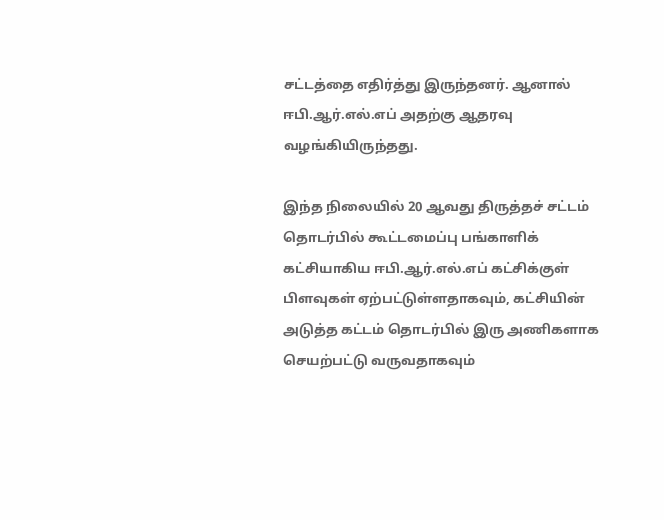சட்டத்தை எதிர்த்து இருந்தனர். ஆனால் ஈபி.ஆர்.எல்.எப் அதற்கு ஆதரவு வழங்கியிருந்தது.

இந்த நிலையில் 20 ஆவது திருத்தச் சட்டம் தொடர்பில் கூட்டமைப்பு பங்காளிக் கட்சியாகிய ஈபி.ஆர்.எல்.எப் கட்சிக்குள் பிளவுகள் ஏற்பட்டுள்ளதாகவும், கட்சியின் அடுத்த கட்டம் தொடர்பில் இரு அணிகளாக செயற்பட்டு வருவதாகவும்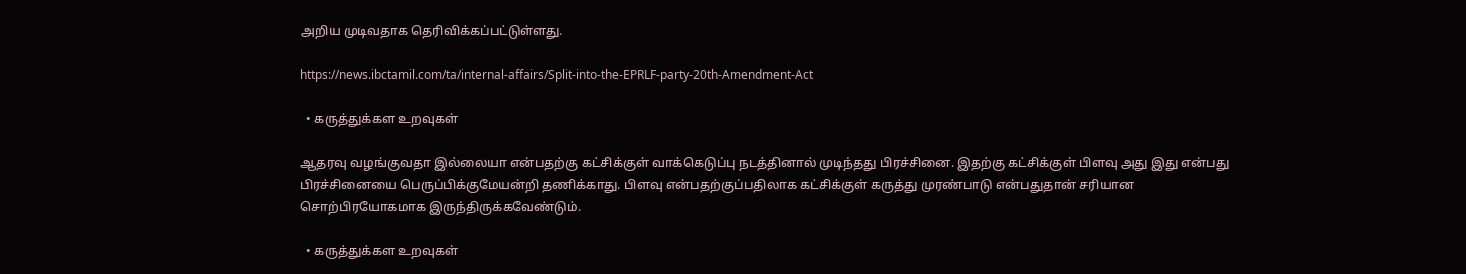அறிய முடிவதாக தெரிவிக்கப்பட்டுள்ளது.

https://news.ibctamil.com/ta/internal-affairs/Split-into-the-EPRLF-party-20th-Amendment-Act

  • கருத்துக்கள உறவுகள்

ஆதரவு வழங்குவதா இல்லையா என்பதற்கு கட்சிக்குள் வாக்கெடுப்பு நடத்தினால் முடிந்தது பிரச்சினை. இதற்கு கட்சிக்குள் பிளவு அது இது என்பது பிரச்சினையை பெருப்பிக்குமேயன்றி தணிக்காது. பிளவு என்பதற்குப்பதிலாக கட்சிக்குள் கருத்து முரண்பாடு என்பதுதான் சரியான சொற்பிரயோகமாக இருந்திருக்கவேண்டும்.

  • கருத்துக்கள உறவுகள்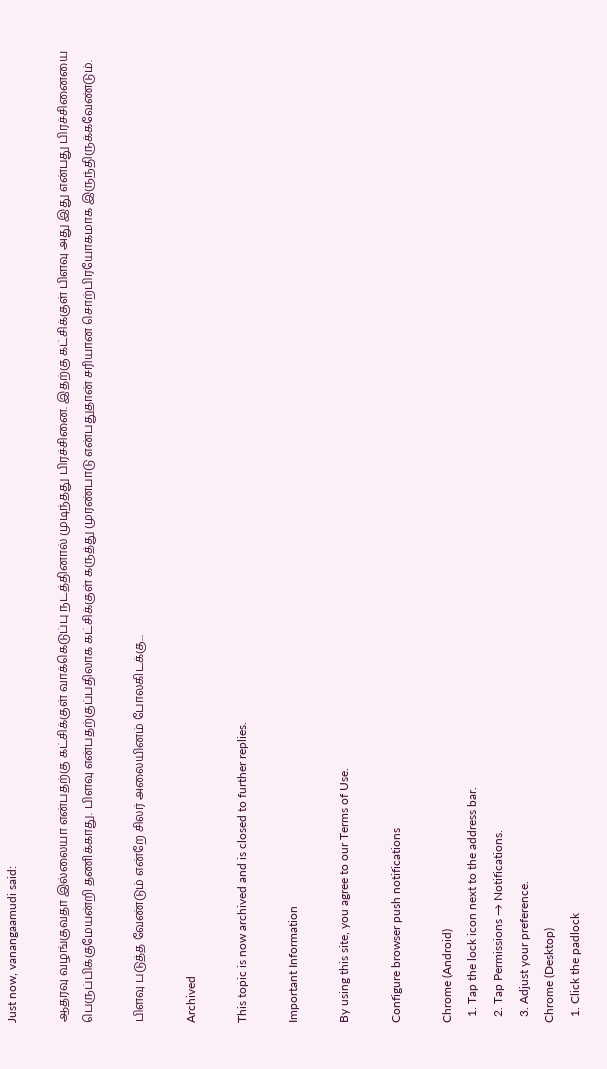Just now, vanangaamudi said:

ஆதரவு வழங்குவதா இல்லையா என்பதற்கு கட்சிக்குள் வாக்கெடுப்பு நடத்தினால் முடிந்தது பிரச்சினை. இதற்கு கட்சிக்குள் பிளவு அது இது என்பது பிரச்சினையை பெருப்பிக்குமேயன்றி தணிக்காது. பிளவு என்பதற்குப்பதிலாக கட்சிக்குள் கருத்து முரண்பாடு என்பதுதான் சரியான சொற்பிரயோகமாக இருந்திருக்கவேண்டும்.

பிளவு படுத்த வேண்டும் என்றே சிலர் அலையினம் போலகிடக்கு...

Archived

This topic is now archived and is closed to further replies.

Important Information

By using this site, you agree to our Terms of Use.

Configure browser push notifications

Chrome (Android)
  1. Tap the lock icon next to the address bar.
  2. Tap Permissions → Notifications.
  3. Adjust your preference.
Chrome (Desktop)
  1. Click the padlock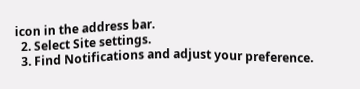icon in the address bar.
  2. Select Site settings.
  3. Find Notifications and adjust your preference.